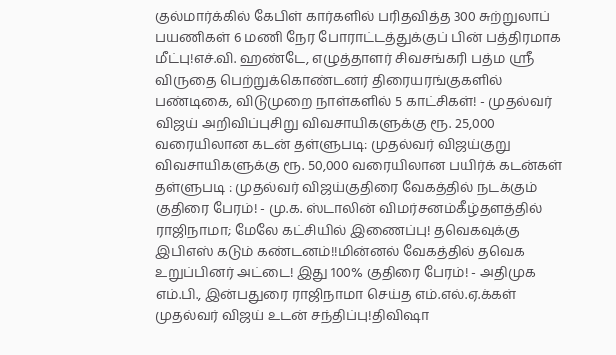குல்மார்க்கில் கேபிள் கார்களில் பரிதவித்த 300 சுற்றுலாப் பயணிகள் 6 மணி நேர போராட்டத்துக்குப் பின் பத்திரமாக மீட்பு!எச்.வி. ஹண்டே, எழுத்தாளர் சிவசங்கரி பத்ம ஸ்ரீ விருதை பெற்றுக்கொண்டனர் திரையரங்குகளில் பண்டிகை, விடுமுறை நாள்களில் 5 காட்சிகள்! - முதல்வர் விஜய் அறிவிப்புசிறு விவசாயிகளுக்கு ரூ. 25,000 வரையிலான கடன் தள்ளுபடி: முதல்வர் விஜய்குறு விவசாயிகளுக்கு ரூ. 50,000 வரையிலான பயிர்க் கடன்கள் தள்ளுபடி : முதல்வர் விஜய்குதிரை வேகத்தில் நடக்கும் குதிரை பேரம்! - மு.க. ஸ்டாலின் விமர்சனம்கீழ்தளத்தில் ராஜிநாமா; மேலே கட்சியில் இணைப்பு! தவெகவுக்கு இபிஎஸ் கடும் கண்டனம்!!மின்னல் வேகத்தில் தவெக உறுப்பினர் அட்டை! இது 100% குதிரை பேரம்! - அதிமுக எம்.பி., இன்பதுரை ராஜிநாமா செய்த எம்.எல்.ஏ.க்கள் முதல்வர் விஜய் உடன் சந்திப்பு!திவிஷா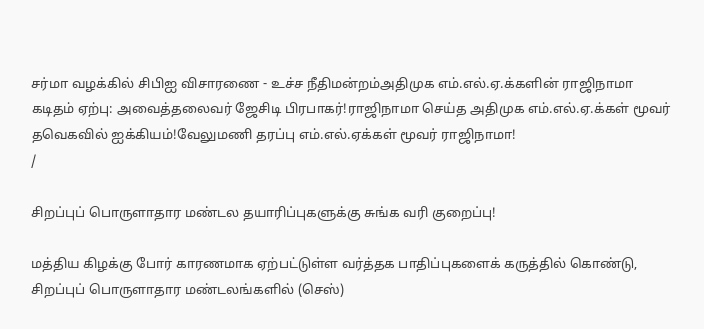சர்மா வழக்கில் சிபிஐ விசாரணை - உச்ச நீதிமன்றம்அதிமுக எம்.எல்.ஏ.க்களின் ராஜிநாமா கடிதம் ஏற்பு: அவைத்தலைவர் ஜேசிடி பிரபாகர்!ராஜிநாமா செய்த அதிமுக எம்.எல்.ஏ.க்கள் மூவர் தவெகவில் ஐக்கியம்!வேலுமணி தரப்பு எம்.எல்.ஏக்கள் மூவர் ராஜிநாமா!
/

சிறப்புப் பொருளாதார மண்டல தயாரிப்புகளுக்கு சுங்க வரி குறைப்பு!

மத்திய கிழக்கு போர் காரணமாக ஏற்பட்டுள்ள வர்த்தக பாதிப்புகளைக் கருத்தில் கொண்டு, சிறப்புப் பொருளாதார மண்டலங்களில் (செஸ்)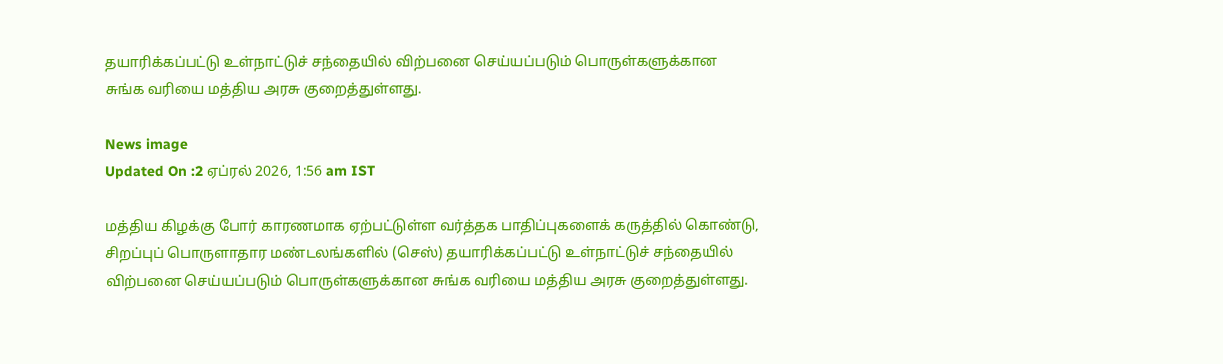தயாரிக்கப்பட்டு உள்நாட்டுச் சந்தையில் விற்பனை செய்யப்படும் பொருள்களுக்கான சுங்க வரியை மத்திய அரசு குறைத்துள்ளது.

News image
Updated On :2 ஏப்ரல் 2026, 1:56 am IST

மத்திய கிழக்கு போர் காரணமாக ஏற்பட்டுள்ள வர்த்தக பாதிப்புகளைக் கருத்தில் கொண்டு, சிறப்புப் பொருளாதார மண்டலங்களில் (செஸ்) தயாரிக்கப்பட்டு உள்நாட்டுச் சந்தையில் விற்பனை செய்யப்படும் பொருள்களுக்கான சுங்க வரியை மத்திய அரசு குறைத்துள்ளது.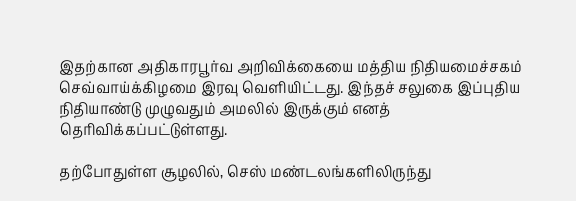இதற்கான அதிகாரபூர்வ அறிவிக்கையை மத்திய நிதியமைச்சகம் செவ்வாய்க்கிழமை இரவு வெளியிட்டது. இந்தச் சலுகை இப்புதிய நிதியாண்டு முழுவதும் அமலில் இருக்கும் எனத் தெரிவிக்கப்பட்டுள்ளது.

தற்போதுள்ள சூழலில், செஸ் மண்டலங்களிலிருந்து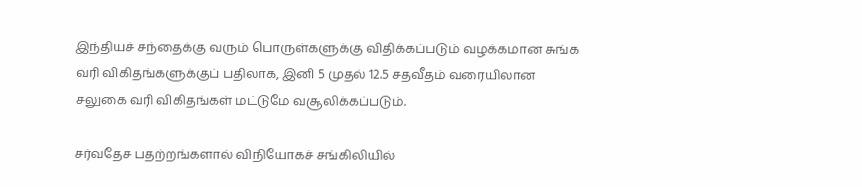இந்தியச் சந்தைக்கு வரும் பொருள்களுக்கு விதிக்கப்படும் வழக்கமான சுங்க வரி விகிதங்களுக்குப் பதிலாக, இனி 5 முதல் 12.5 சதவீதம் வரையிலான சலுகை வரி விகிதங்கள் மட்டுமே வசூலிக்கப்படும்.

சர்வதேச பதற்றங்களால் விநியோகச் சங்கிலியில்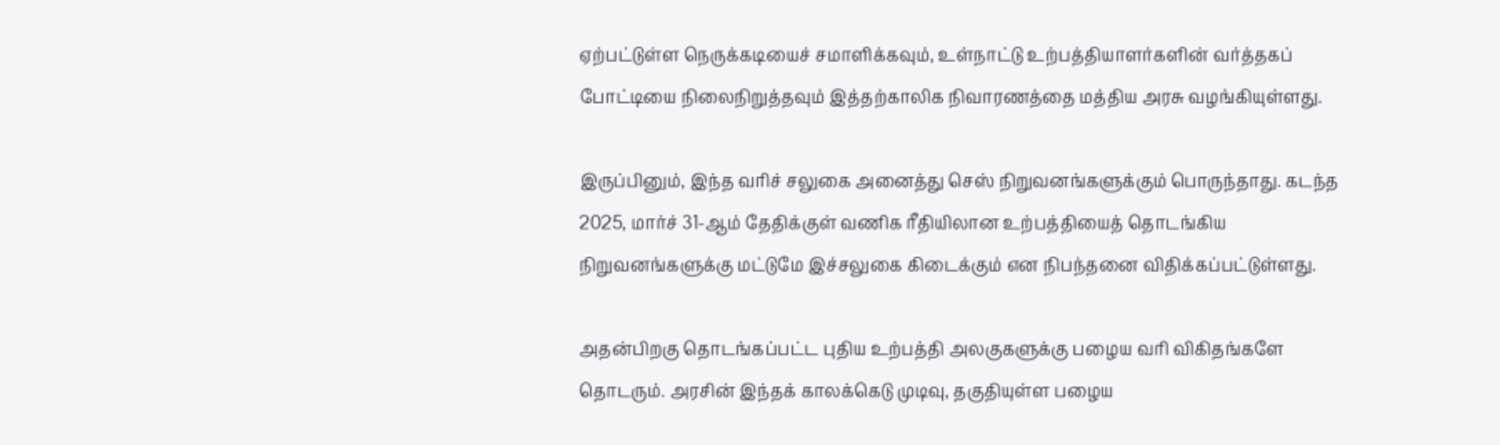ஏற்பட்டுள்ள நெருக்கடியைச் சமாளிக்கவும், உள்நாட்டு உற்பத்தியாளர்களின் வர்த்தகப் போட்டியை நிலைநிறுத்தவும் இத்தற்காலிக நிவாரணத்தை மத்திய அரசு வழங்கியுள்ளது.

இருப்பினும், இந்த வரிச் சலுகை அனைத்து செஸ் நிறுவனங்களுக்கும் பொருந்தாது. கடந்த 2025, மார்ச் 31-ஆம் தேதிக்குள் வணிக ரீதியிலான உற்பத்தியைத் தொடங்கிய நிறுவனங்களுக்கு மட்டுமே இச்சலுகை கிடைக்கும் என நிபந்தனை விதிக்கப்பட்டுள்ளது.

அதன்பிறகு தொடங்கப்பட்ட புதிய உற்பத்தி அலகுகளுக்கு பழைய வரி விகிதங்களே தொடரும். அரசின் இந்தக் காலக்கெடு முடிவு, தகுதியுள்ள பழைய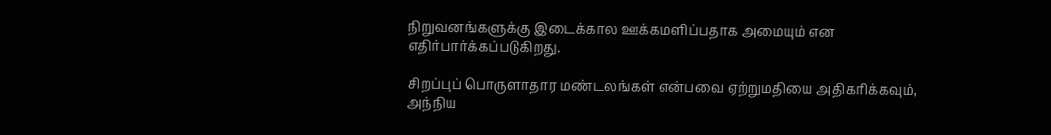நிறுவனங்களுக்கு இடைக்கால ஊக்கமளிப்பதாக அமையும் என எதிர்பார்க்கப்படுகிறது.

சிறப்புப் பொருளாதார மண்டலங்கள் என்பவை ஏற்றுமதியை அதிகரிக்கவும், அந்நிய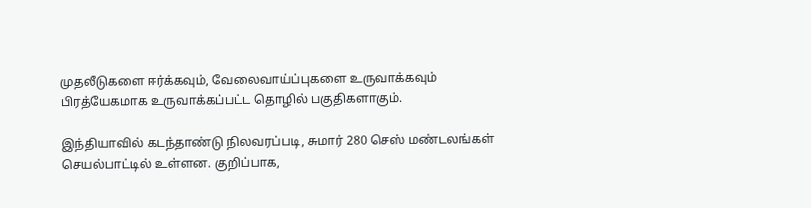முதலீடுகளை ஈர்க்கவும், வேலைவாய்ப்புகளை உருவாக்கவும் பிரத்யேகமாக உருவாக்கப்பட்ட தொழில் பகுதிகளாகும்.

இந்தியாவில் கடந்தாண்டு நிலவரப்படி, சுமார் 280 செஸ் மண்டலங்கள் செயல்பாட்டில் உள்ளன. குறிப்பாக,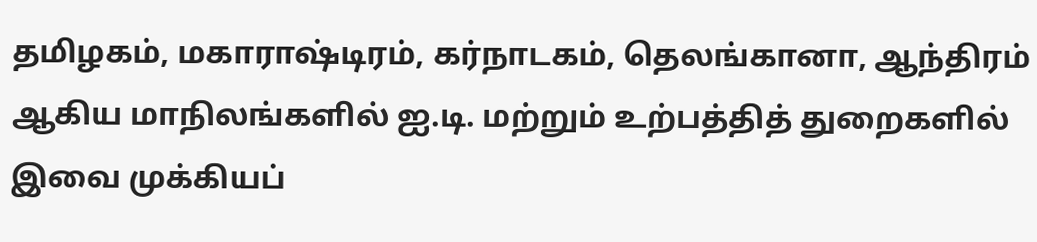தமிழகம், மகாராஷ்டிரம், கர்நாடகம், தெலங்கானா, ஆந்திரம் ஆகிய மாநிலங்களில் ஐ.டி. மற்றும் உற்பத்தித் துறைகளில் இவை முக்கியப்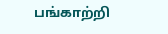பங்காற்றி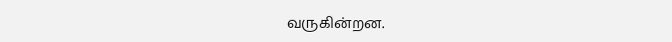வருகின்றன.